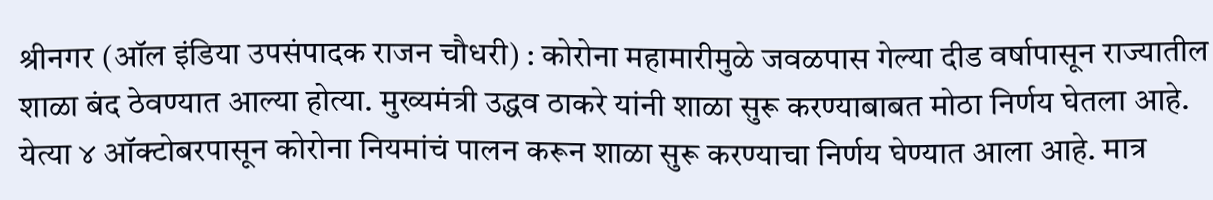श्रीनगर (ऑल इंडिया उपसंपादक राजन चौधरी) : कोरोना महामारीमुळे जवळपास गेल्या दीड वर्षापासून राज्यातील शाळा बंद ठेवण्यात आल्या होत्या. मुख्यमंत्री उद्धव ठाकरे यांनी शाळा सुरू करण्याबाबत मोठा निर्णय घेतला आहे. येत्या ४ ऑक्टोबरपासून कोरोना नियमांचं पालन करून शाळा सुरू करण्याचा निर्णय घेण्यात आला आहे. मात्र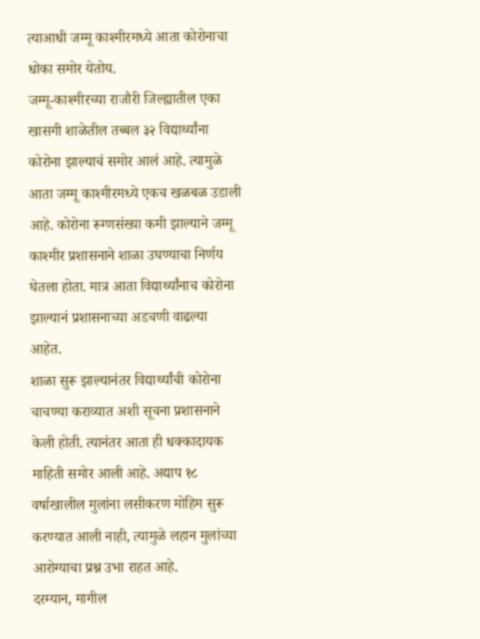त्याआधी जम्मू काश्मीरमध्ये आता कोरोनाचा धोका समोर येतोय.
जम्मू-काश्मीरच्या राजौरी जिल्ह्यातील एका खासगी शाळेतील तब्बल ३२ विद्यार्थ्यांना कोरोना झाल्याचं समोर आलं आहे. त्यामुळे आता जम्मू काश्मीरमध्ये एकच खळबळ उडाली आहे. कोरोना रूग्णसंख्या कमी झाल्याने जम्मू काश्मीर प्रशासनाने शाळा उघण्याचा निर्णय घेतला होता. मात्र आता विद्यार्थ्यांनाच कोरोना झाल्यानं प्रशासनाच्या अडचणी वाढल्या आहेत.
शाळा सुरू झाल्यानंतर विद्यार्थ्यांची कोरोना चाचण्या कराव्यात अशी सूचना प्रशासनाने केली होती. त्यानंतर आता ही धक्कादायक माहिती समोर आली आहे. अद्याप १८ वर्षाखालील मुलांना लसीकरण मोहिम सुरू करण्यात आली नाही, त्यामुळे लहान मुलांच्या आरोग्याचा प्रश्न उभा राहत आहे.
दरम्यान, मागील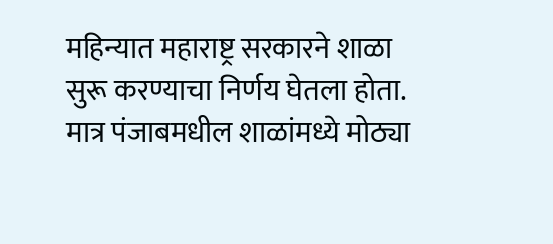महिन्यात महाराष्ट्र सरकारने शाळा सुरू करण्याचा निर्णय घेतला होता. मात्र पंजाबमधील शाळांमध्ये मोठ्या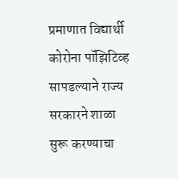प्रमाणात विद्यार्थी कोरोना पॉझिटिव्ह सापडल्याने राज्य सरकारने शाळा सुरू करण्याचा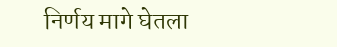निर्णय मागे घेतला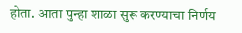होता. आता पुन्हा शाळा सुरू करण्याचा निर्णय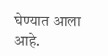घेण्यात आला आहे.